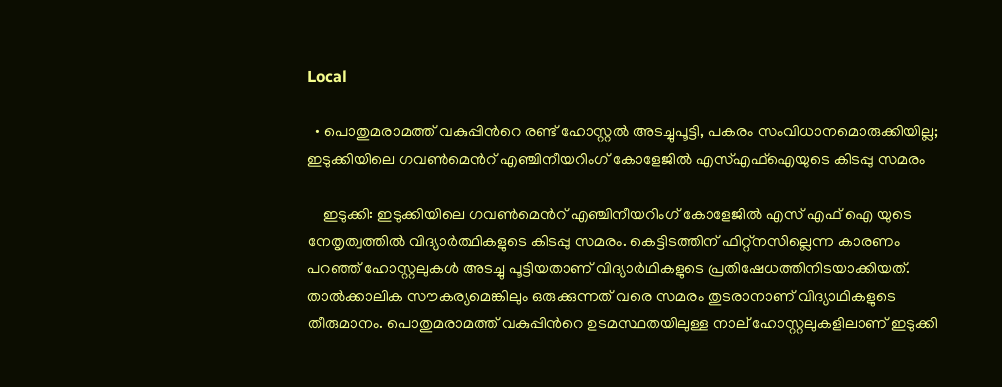Local

  • പൊതുമരാമത്ത് വകുപ്പിന്‍റെ രണ്ട് ഹോസ്റ്റൽ അടച്ചുപൂട്ടി, പകരം സംവിധാനമൊരുക്കിയില്ല; ഇടുക്കിയിലെ ഗവൺമെന്‍റ് എഞ്ചിനീയറിംഗ് കോളേജിൽ എസ്എഫ്ഐയുടെ കിടപ്പു സമരം

    ഇടുക്കി: ഇടുക്കിയിലെ ഗവൺമെന്‍റ് എഞ്ചിനീയറിംഗ് കോളേജിൽ എസ് എഫ് ഐ യുടെ നേതൃത്വത്തിൽ വിദ്യാർത്ഥികളുടെ കിടപ്പു സമരം. കെട്ടിടത്തിന് ഫിറ്റ്നസില്ലെന്ന കാരണം പറഞ്ഞ് ഹോസ്റ്റലുകൾ അടച്ചു പൂട്ടിയതാണ് വിദ്യാർഥികളുടെ പ്രതിഷേധത്തിനിടയാക്കിയത്. താൽക്കാലിക സൗകര്യമെങ്കിലും ഒരുക്കുന്നത് വരെ സമരം തുടരാനാണ് വിദ്യാഥികളുടെ തീരുമാനം. പൊതുമരാമത്ത് വകുപ്പിന്‍റെ ഉടമസ്ഥതയിലുള്ള നാല് ഹോസ്റ്റലുകളിലാണ് ഇടുക്കി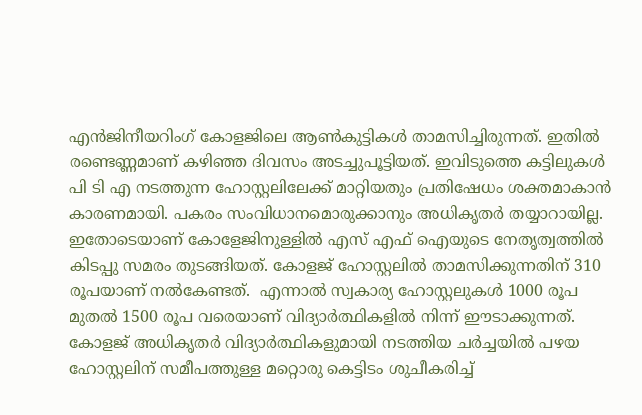എൻജിനീയറിംഗ് കോളജിലെ ആൺകുട്ടികൾ താമസിച്ചിരുന്നത്. ഇതിൽ രണ്ടെണ്ണമാണ് കഴിഞ്ഞ ദിവസം അടച്ചുപൂട്ടിയത്. ഇവിടുത്തെ കട്ടിലുകൾ പി ടി എ നടത്തുന്ന ഹോസ്റ്റലിലേക്ക് മാറ്റിയതും പ്രതിഷേധം ശക്തമാകാൻ കാരണമായി. പകരം സംവിധാനമൊരുക്കാനും അധികൃതർ തയ്യാറായില്ല. ഇതോടെയാണ് കോളേജിനുള്ളിൽ എസ് എഫ് ഐയുടെ നേതൃത്വത്തിൽ കിടപ്പു സമരം തുടങ്ങിയത്. കോളജ് ഹോസ്റ്റലിൽ താമസിക്കുന്നതിന് 310 രൂപയാണ് നൽകേണ്ടത്.  എന്നാൽ സ്വകാര്യ ഹോസ്റ്റലുകൾ 1000 രൂപ മുതൽ 1500 രൂപ വരെയാണ് വിദ്യാർത്ഥികളിൽ നിന്ന് ഈടാക്കുന്നത്. കോളജ് അധികൃതർ വിദ്യാർത്ഥികളുമായി നടത്തിയ ചർച്ചയിൽ പഴയ ഹോസ്റ്റലിന് സമീപത്തുള്ള മറ്റൊരു കെട്ടിടം ശുചീകരിച്ച്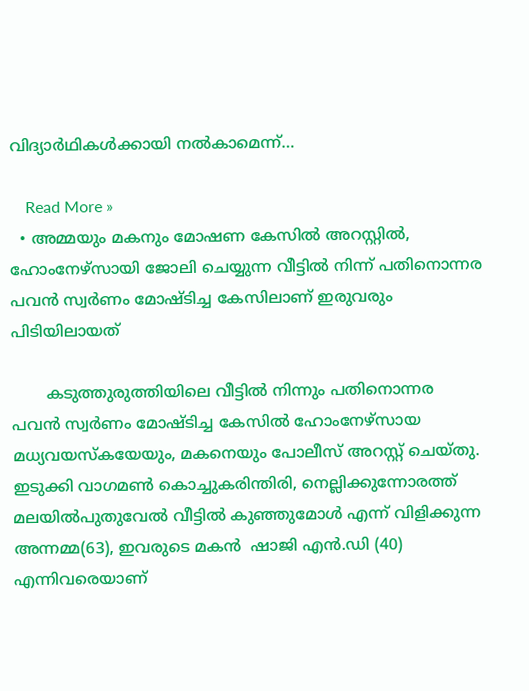വിദ്യാർഥികൾക്കായി നൽകാമെന്ന്…

    Read More »
  • അമ്മയും മകനും മോഷണ കേസിൽ അറസ്റ്റിൽ, ഹോംനേഴ്സായി ജോലി ചെയ്യുന്ന വീട്ടിൽ നിന്ന് പതിനൊന്നര പവൻ സ്വർണം മോഷ്ടിച്ച കേസിലാണ് ഇരുവരും പിടിയിലായത്

       കടുത്തുരുത്തിയിലെ വീട്ടിൽ നിന്നും പതിനൊന്നര പവൻ സ്വർണം മോഷ്ടിച്ച കേസിൽ ഹോംനേഴ്സായ മധ്യവയസ്കയേയും, മകനെയും പോലീസ് അറസ്റ്റ് ചെയ്തു. ഇടുക്കി വാഗമൺ കൊച്ചുകരിന്തിരി, നെല്ലിക്കുന്നോരത്ത് മലയിൽപുതുവേൽ വീട്ടിൽ കുഞ്ഞുമോൾ എന്ന് വിളിക്കുന്ന അന്നമ്മ(63), ഇവരുടെ മകൻ  ഷാജി എൻ.ഡി (40) എന്നിവരെയാണ്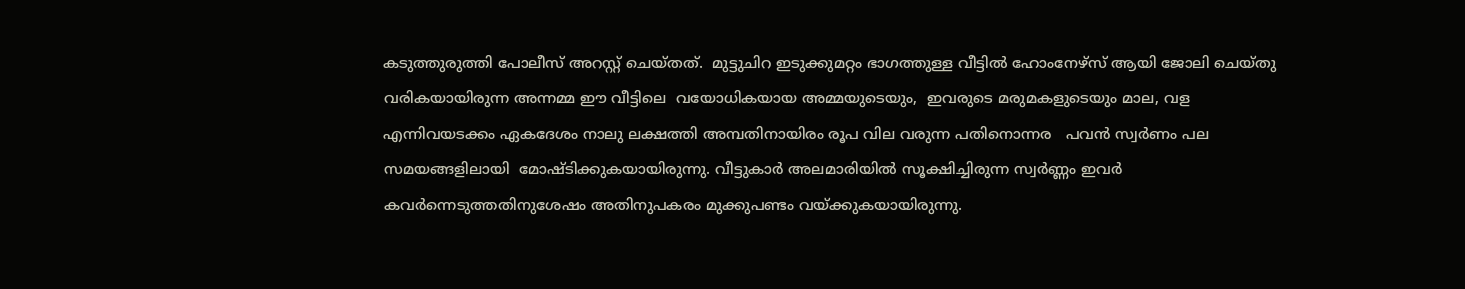കടുത്തുരുത്തി പോലീസ് അറസ്റ്റ് ചെയ്തത്.  മുട്ടുചിറ ഇടുക്കുമറ്റം ഭാഗത്തുള്ള വീട്ടിൽ ഹോംനേഴ്സ് ആയി ജോലി ചെയ്തു വരികയായിരുന്ന അന്നമ്മ ഈ വീട്ടിലെ  വയോധികയായ അമ്മയുടെയും,  ഇവരുടെ മരുമകളുടെയും മാല, വള എന്നിവയടക്കം ഏകദേശം നാലു ലക്ഷത്തി അമ്പതിനായിരം രൂപ വില വരുന്ന പതിനൊന്നര   പവൻ സ്വർണം പല സമയങ്ങളിലായി  മോഷ്ടിക്കുകയായിരുന്നു. വീട്ടുകാര്‍ അലമാരിയിൽ സൂക്ഷിച്ചിരുന്ന സ്വർണ്ണം ഇവര്‍ കവർന്നെടുത്തതിനുശേഷം അതിനുപകരം മുക്കുപണ്ടം വയ്ക്കുകയായിരുന്നു.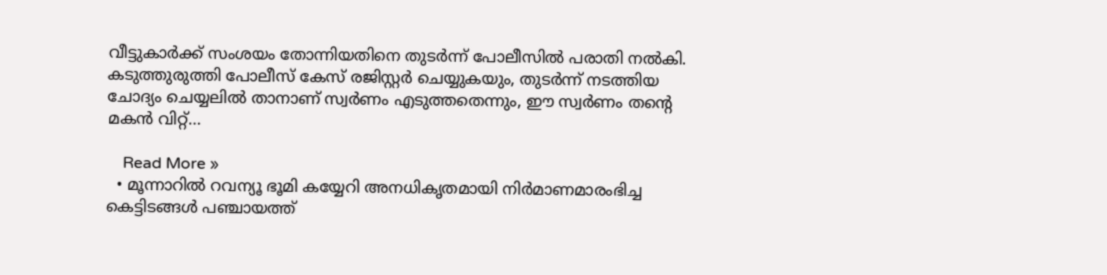വീട്ടുകാർക്ക് സംശയം തോന്നിയതിനെ തുടർന്ന് പോലീസിൽ പരാതി നൽകി. കടുത്തുരുത്തി പോലീസ് കേസ് രജിസ്റ്റർ ചെയ്യുകയും, തുടർന്ന് നടത്തിയ ചോദ്യം ചെയ്യലിൽ താനാണ് സ്വർണം എടുത്തതെന്നും, ഈ സ്വർണം തന്റെ മകൻ വിറ്റ്…

    Read More »
  • മൂന്നാറില്‍ റവന്യൂ ഭൂമി കയ്യേറി അനധികൃതമായി നിർമാണമാരംഭിച്ച കെട്ടിടങ്ങൾ പഞ്ചായത്ത്‌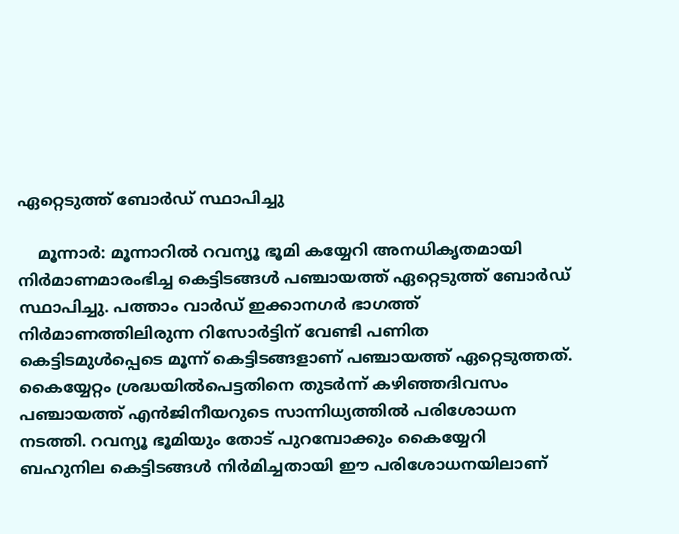ഏറ്റെടുത്ത് ബോർഡ്‌ സ്ഥാപിച്ചു

    മൂന്നാർ: മൂന്നാറിൽ റവന്യൂ ഭൂമി കയ്യേറി അനധികൃതമായി നിർമാണമാരംഭിച്ച കെട്ടിടങ്ങൾ പഞ്ചായത്ത്‌ ഏറ്റെടുത്ത് ബോർഡ്‌ സ്ഥാപിച്ചു. പത്താം വാർഡ് ഇക്കാനഗർ ഭാഗത്ത് നിർമാണത്തിലിരുന്ന റിസോർട്ടിന് വേണ്ടി പണിത കെട്ടിടമുൾപ്പെടെ മൂന്ന് കെട്ടിടങ്ങളാണ് പഞ്ചായത്ത്‌ ഏറ്റെടുത്തത്. കൈയ്യേറ്റം ശ്രദ്ധയിൽപെട്ടതിനെ തുടർന്ന് കഴിഞ്ഞദിവസം പഞ്ചായത്ത് എൻജിനീയറുടെ സാന്നിധ്യത്തിൽ പരിശോധന നടത്തി. റവന്യൂ ഭൂമിയും തോട് പുറമ്പോക്കും കൈയ്യേറി ബഹുനില കെട്ടിടങ്ങൾ നിർമിച്ചതായി ഈ പരിശോധനയിലാണ്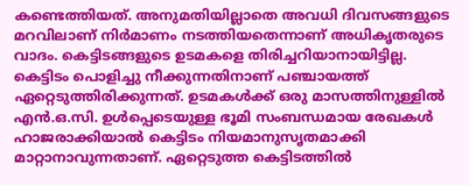കണ്ടെത്തിയത്. അനുമതിയില്ലാതെ അവധി ദിവസങ്ങളുടെ മറവിലാണ് നിർമാണം നടത്തിയതെന്നാണ് അധികൃതരുടെ വാദം. കെട്ടിടങ്ങളുടെ ഉടമകളെ തിരിച്ചറിയാനായിട്ടില്ല. കെട്ടിടം പൊളിച്ചു നീക്കുന്നതിനാണ് പഞ്ചായത്ത് ഏറ്റെടുത്തിരിക്കുന്നത്. ഉടമകൾക്ക് ഒരു മാസത്തിനുള്ളിൽ എൻ.ഒ.സി. ഉൾപ്പെടെയുള്ള ഭൂമി സംബന്ധമായ രേഖകൾ ഹാജരാക്കിയാൽ കെട്ടിടം നിയമാനുസൃതമാക്കി മാറ്റാനാവുന്നതാണ്. ഏറ്റെടുത്ത കെട്ടിടത്തിൽ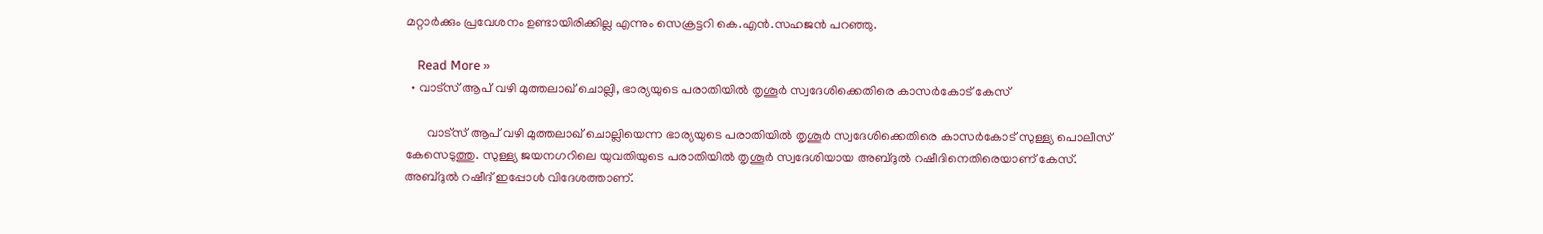മറ്റാർക്കും പ്രവേശനം ഉണ്ടായിരിക്കില്ല എന്നും സെക്രട്ടറി കെ.എൻ.സഹജൻ പറഞ്ഞു.

    Read More »
  • വാട്‌സ് ആപ് വഴി മുത്തലാഖ് ചൊല്ലി, ഭാര്യയുടെ പരാതിയില്‍ തൃശൂര്‍ സ്വദേശിക്കെതിരെ കാസർകോട് കേസ്

       വാട്‌സ് ആപ് വഴി മുത്തലാഖ് ചൊല്ലിയെന്ന ഭാര്യയുടെ പരാതിയില്‍ തൃശൂര്‍ സ്വദേശിക്കെതിരെ കാസർകോട് സുള്ള്യ പൊലീസ് കേസെടുത്തു. സുള്ള്യ ജയനഗറിലെ യുവതിയുടെ പരാതിയില്‍ തൃശൂര്‍ സ്വദേശിയായ അബ്ദുല്‍ റഷീദിനെതിരെയാണ് കേസ്. അബ്ദുല്‍ റഷീദ് ഇപ്പോള്‍ വിദേശത്താണ്.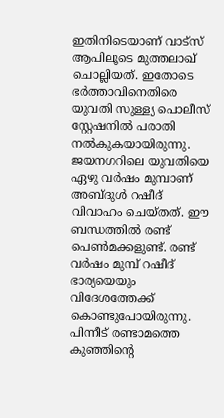ഇതിനിടെയാണ് വാട്സ് ആപിലൂടെ മുത്തലാഖ് ചൊല്ലിയത്. ഇതോടെ ഭര്‍ത്താവിനെതിരെ യുവതി സുള്ള്യ പൊലീസ് സ്റ്റേഷനില്‍ പരാതി നല്‍കുകയായിരുന്നു. ജയനഗറിലെ യുവതിയെ ഏഴു വര്‍ഷം മുമ്പാണ് അബ്ദുള്‍ റഷീദ് വിവാഹം ചെയ്തത്. ഈ ബന്ധത്തില്‍ രണ്ട് പെണ്‍മക്കളുണ്ട്. രണ്ട് വര്‍ഷം മുമ്പ് റഷീദ് ഭാര്യയെയും വിദേശത്തേക്ക് കൊണ്ടുപോയിരുന്നു. പിന്നീട് രണ്ടാമത്തെ കുഞ്ഞിന്റെ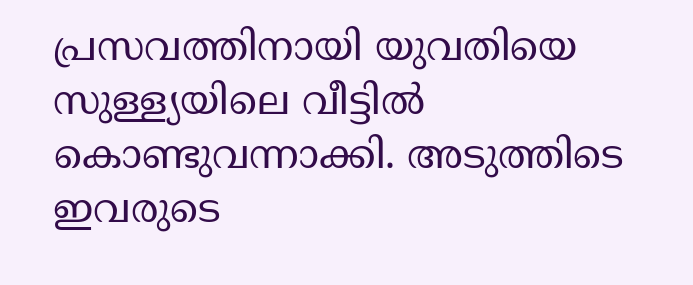പ്രസവത്തിനായി യുവതിയെ സുള്ള്യയിലെ വീട്ടില്‍ കൊണ്ടുവന്നാക്കി. അടുത്തിടെ ഇവരുടെ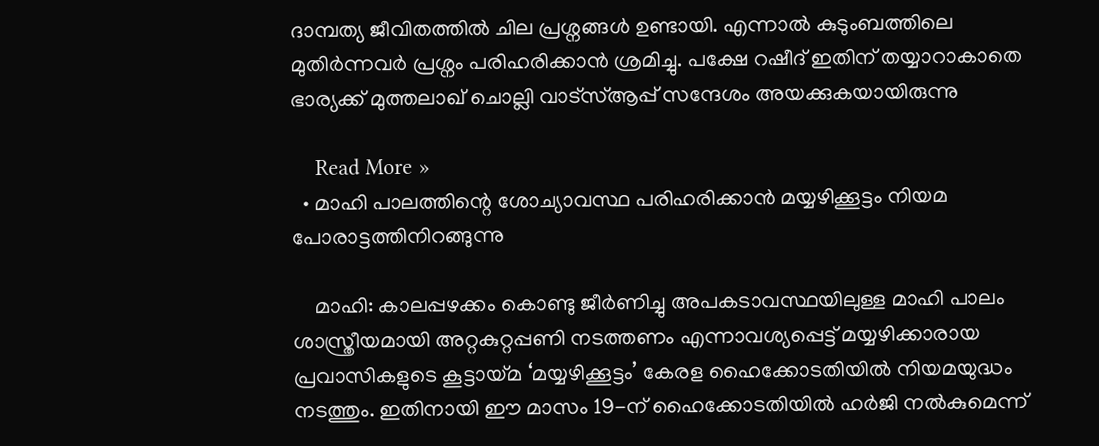ദാമ്പത്യ ജീവിതത്തില്‍ ചില പ്രശ്നങ്ങള്‍ ഉണ്ടായി. എന്നാല്‍ കുടുംബത്തിലെ മുതിര്‍ന്നവര്‍ പ്രശ്നം പരിഹരിക്കാന്‍ ശ്രമിച്ചു. പക്ഷേ റഷീദ് ഇതിന് തയ്യാറാകാതെ ഭാര്യക്ക് മുത്തലാഖ് ചൊല്ലി വാട്‌സ്ആപ്പ് സന്ദേശം അയക്കുകയായിരുന്നു

    Read More »
  • മാഹി പാലത്തിന്റെ ശോച്യാവസ്ഥ പരിഹരിക്കാന്‍ മയ്യഴിക്കൂട്ടം നിയമ പോരാട്ടത്തിനിറങ്ങുന്നു

    മാഹി: കാലപ്പഴക്കം കൊണ്ടു ജീര്‍ണിച്ചു അപകടാവസ്ഥയിലുള്ള മാഹി പാലം ശാസ്ത്രീയമായി അറ്റകുറ്റപ്പണി നടത്തണം എന്നാവശ്യപ്പെട്ട് മയ്യഴിക്കാരായ പ്രവാസികളുടെ കൂട്ടായ്മ ‘മയ്യഴിക്കൂട്ടം’ കേരള ഹൈക്കോടതിയില്‍ നിയമയുദ്ധം നടത്തും. ഇതിനായി ഈ മാസം 19-ന് ഹൈക്കോടതിയില്‍ ഹർജി നല്‍കുമെന്ന്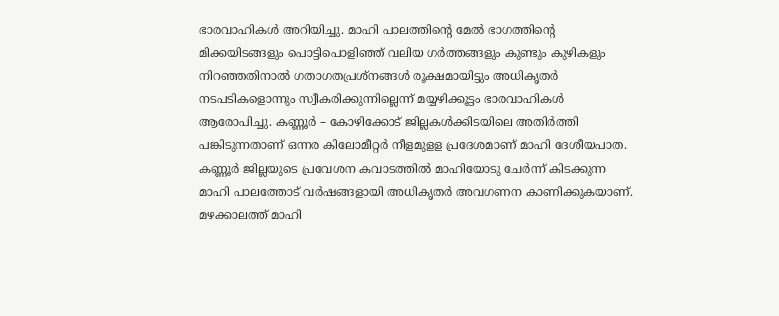ഭാരവാഹികള്‍ അറിയിച്ചു. മാഹി പാലത്തിന്റെ മേല്‍ ഭാഗത്തിന്റെ മിക്കയിടങ്ങളും പൊട്ടിപൊളിഞ്ഞ് വലിയ ഗര്‍ത്തങ്ങളും കുണ്ടും കുഴികളും നിറഞ്ഞതിനാല്‍ ഗതാഗതപ്രശ്‌നങ്ങള്‍ രൂക്ഷമായിട്ടും അധികൃതര്‍ നടപടികളൊന്നും സ്വീകരിക്കുന്നില്ലെന്ന് മയ്യഴിക്കൂട്ടം ഭാരവാഹികള്‍ ആരോപിച്ചു. കണ്ണൂര്‍ – കോഴിക്കോട് ജില്ലകള്‍ക്കിടയിലെ അതിര്‍ത്തി പങ്കിടുന്നതാണ് ഒന്നര കിലോമീറ്റര്‍ നീളമുളള പ്രദേശമാണ് മാഹി ദേശീയപാത. കണ്ണൂര്‍ ജില്ലയുടെ പ്രവേശന കവാടത്തില്‍ മാഹിയോടു ചേര്‍ന്ന് കിടക്കുന്ന മാഹി പാലത്തോട് വര്‍ഷങ്ങളായി അധികൃതര്‍ അവഗണന കാണിക്കുകയാണ്. മഴക്കാലത്ത് മാഹി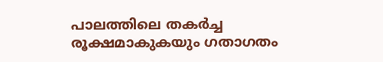പാലത്തിലെ തകര്‍ച്ച രൂക്ഷമാകുകയും ഗതാഗതം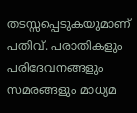തടസ്സപ്പെടുകയുമാണ് പതിവ്. പരാതികളും പരിദേവനങ്ങളും സമരങ്ങളും മാധ്യമ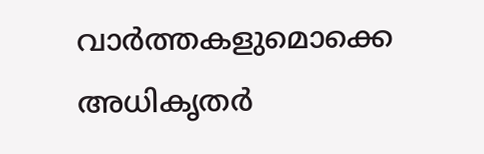വാര്‍ത്തകളുമൊക്കെ അധികൃതര്‍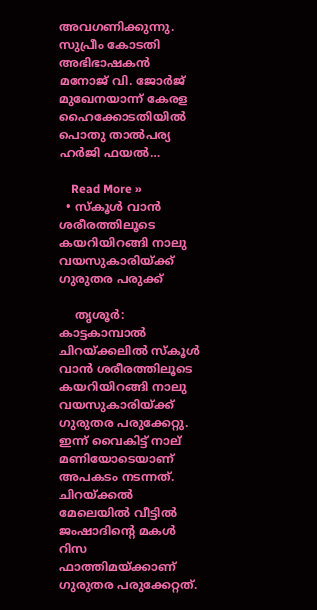അവഗണിക്കുന്നു. സുപ്രീം കോടതി അഭിഭാഷകന്‍ മനോജ് വി. ജോര്‍ജ് മുഖേനയാന്ന് കേരള ഹൈക്കോടതിയില്‍ പൊതു താല്‍പര്യ ഹര്‍ജി ഫയല്‍…

    Read More »
  • സ്കൂൾ വാൻ ശരീരത്തിലൂടെ കയറിയിറങ്ങി നാലു വയസുകാരിയ്ക്ക് ഗുരുതര പരുക്ക്

    തൃശൂർ: കാട്ടകാമ്പാൽ ചിറയ്ക്കലിൽ സ്കൂൾ വാൻ ശരീരത്തിലൂടെ കയറിയിറങ്ങി നാലു വയസുകാരിയ്ക്ക് ഗുരുതര പരുക്കേറ്റു. ഇന്ന് വൈകിട്ട് നാല് മണിയോടെയാണ് അപകടം നടന്നത്. ചിറയ്ക്കൽ മേലെയിൽ വീട്ടിൽ ജംഷാദിന്റെ മകൾ  റിസ ഫാത്തിമയ്ക്കാണ് ഗുരുതര പരുക്കേറ്റത്.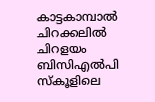കാട്ടകാമ്പാൽ ചിറക്കലിൽ ചിറളയം ബിസിഎൽപി സ്കൂളിലെ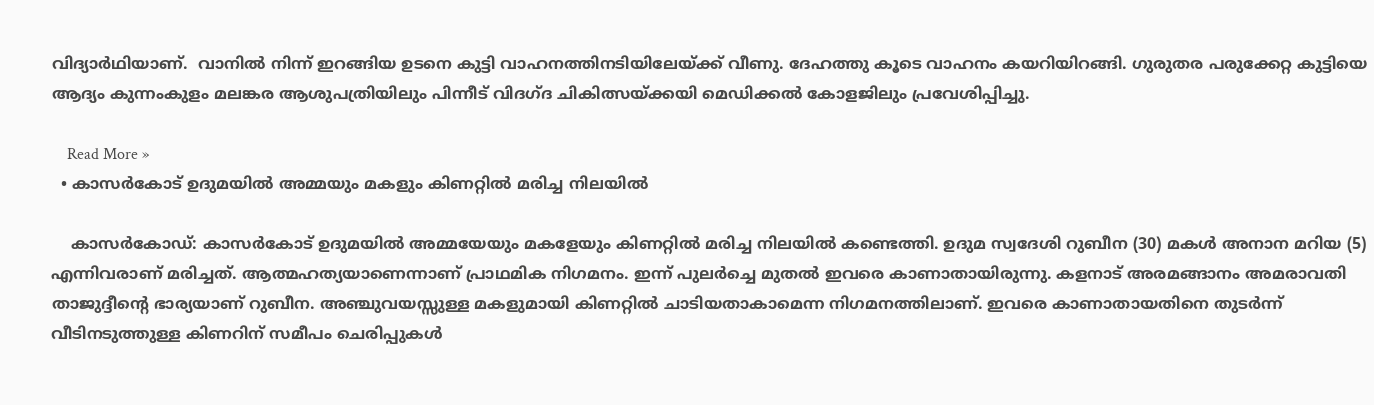വിദ്യാർഥിയാണ്.  വാനിൽ നിന്ന് ഇറങ്ങിയ ഉടനെ കുട്ടി വാഹനത്തിനടിയിലേയ്ക്ക് വീണു. ദേഹത്തു കൂടെ വാഹനം കയറിയിറങ്ങി. ഗുരുതര പരുക്കേറ്റ കുട്ടിയെ ആദ്യം കുന്നംകുളം മലങ്കര ആശുപത്രിയിലും പിന്നീട്‌ വിദഗ്ദ ചികിത്സയ്ക്കയി മെഡിക്കൽ കോളജിലും പ്രവേശിപ്പിച്ചു.

    Read More »
  • കാസർകോട് ഉദുമയിൽ അമ്മയും മകളും കിണറ്റിൽ മരിച്ച നിലയിൽ

    കാസർകോഡ്: കാസർകോട് ഉദുമയിൽ അമ്മയേയും മകളേയും കിണറ്റിൽ മരിച്ച നിലയിൽ കണ്ടെത്തി. ഉദുമ സ്വദേശി റുബീന (30) മകൾ അനാന മറിയ (5) എന്നിവരാണ് മരിച്ചത്. ആത്മഹത്യയാണെന്നാണ് പ്രാഥമിക നിഗമനം. ഇന്ന് പുലര്‍ച്ചെ മുതല്‍ ഇവരെ കാണാതായിരുന്നു. കളനാട് അരമങ്ങാനം അമരാവതി താജുദ്ദീന്‍റെ ഭാര്യയാണ് റുബീന. അഞ്ചുവയസ്സുള്ള മകളുമായി കിണറ്റില്‍ ചാടിയതാകാമെന്ന നിഗമനത്തിലാണ്. ഇവരെ കാണാതായതിനെ തുടര്‍ന്ന് വീടിനടുത്തുള്ള കിണറിന് സമീപം ചെരിപ്പുകള്‍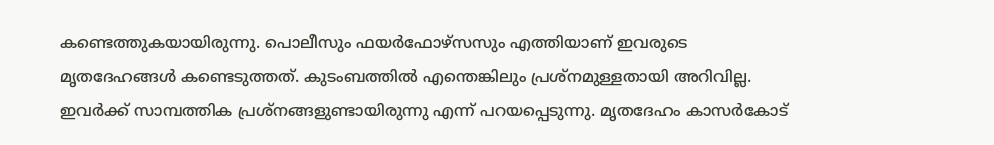കണ്ടെത്തുകയായിരുന്നു. പൊലീസും ഫയര്‍ഫോഴ്സസും എത്തിയാണ് ഇവരുടെ മൃതദേഹങ്ങള്‍ കണ്ടെടുത്തത്. കുടംബത്തില്‍ എന്തെങ്കിലും പ്രശ്നമുള്ളതായി അറിവില്ല. ഇവര്‍ക്ക് സാമ്പത്തിക പ്രശ്നങ്ങളുണ്ടായിരുന്നു എന്ന് പറയപ്പെടുന്നു. മൃതദേഹം കാസര്‍കോട്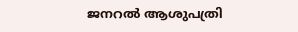ജനറല്‍ ആശുപത്രി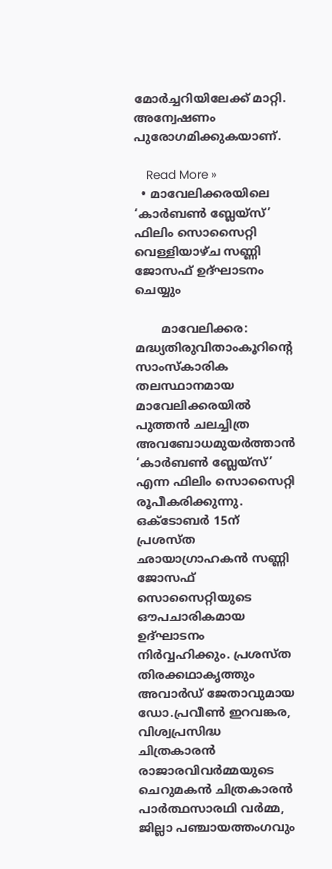മോര്‍ച്ചറിയിലേക്ക് മാറ്റി. അന്വേഷണം പുരോഗമിക്കുകയാണ്.

    Read More »
  • മാവേലിക്കരയിലെ ‘കാർബൺ ബ്ലേയ്സ്’ ഫിലിം സൊസൈറ്റി വെള്ളിയാഴ്ച സണ്ണി  ജോസഫ് ഉദ്ഘാടനം ചെയ്യും

       മാവേലിക്കര: മദ്ധ്യതിരുവിതാംകൂറിന്റെ സാംസ്കാരിക തലസ്ഥാനമായ മാവേലിക്കരയിൽ പുത്തൻ ചലച്ചിത്ര അവബോധമുയർത്താൻ ‘കാർബൺ ബ്ലേയ്സ്’ എന്ന ഫിലിം സൊസൈറ്റി രൂപീകരിക്കുന്നു. ഒക്ടോബർ 15ന് പ്രശസ്ത ഛായാഗ്രാഹകൻ സണ്ണി ജോസഫ് സൊസൈറ്റിയുടെ ഔപചാരികമായ ഉദ്ഘാടനം നിർവ്വഹിക്കും. പ്രശസ്ത തിരക്കഥാകൃത്തും അവാർഡ് ജേതാവുമായ ഡോ.പ്രവീൺ ഇറവങ്കര, വിശ്വപ്രസിദ്ധ ചിത്രകാരൻ രാജാരവിവർമ്മയുടെ ചെറുമകൻ ചിത്രകാരൻ പാർത്ഥസാരഥി വർമ്മ, ജില്ലാ പഞ്ചായത്തംഗവും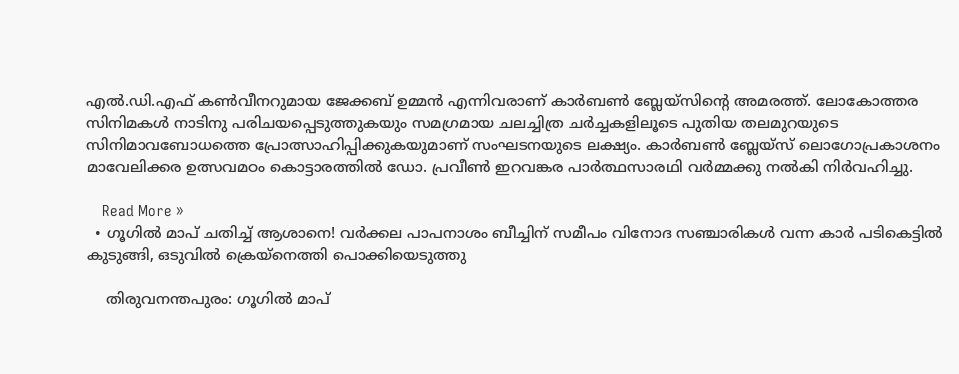എൽ.ഡി.എഫ് കൺവീനറുമായ ജേക്കബ് ഉമ്മൻ എന്നിവരാണ് കാർബൺ ബ്ലേയ്സിന്റെ അമരത്ത്. ലോകോത്തര സിനിമകൾ നാടിനു പരിചയപ്പെടുത്തുകയും സമഗ്രമായ ചലച്ചിത്ര ചർച്ചകളിലൂടെ പുതിയ തലമുറയുടെ സിനിമാവബോധത്തെ പ്രോത്സാഹിപ്പിക്കുകയുമാണ് സംഘടനയുടെ ലക്ഷ്യം. കാർബൺ ബ്ലേയ്സ് ലൊഗോപ്രകാശനം മാവേലിക്കര ഉത്സവമഠം കൊട്ടാരത്തിൽ ഡോ. പ്രവീൺ ഇറവങ്കര പാർത്ഥസാരഥി വർമ്മക്കു നൽകി നിർവഹിച്ചു.

    Read More »
  • ഗൂഗിൽ മാപ് ചതിച്ച് ആശാനെ! വര്‍ക്കല പാപനാശം ബീച്ചിന് സമീപം വിനോദ സഞ്ചാരികൾ വന്ന കാർ പടികെട്ടിൽ കുടുങ്ങി, ഒടുവിൽ ക്രെയ്നെത്തി പൊക്കിയെടുത്തു

    തിരുവനന്തപുരം: ഗൂഗിൽ മാപ്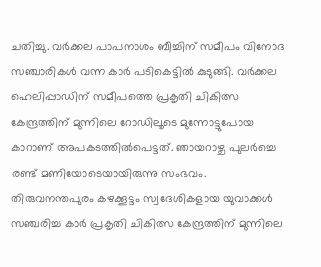ചതിച്ചു. വർക്കല പാപനാശം ബീച്ചിന് സമീപം വിനോദ സഞ്ചാരികൾ വന്ന കാർ പടികെട്ടിൽ കുടുങ്ങി. വർക്കല ഹെലിപ്പാഡിന് സമീപത്തെ പ്രകൃതി ചികിത്സ കേന്ദ്രത്തിന് മുന്നിലെ റോഡിലൂടെ മുന്നോട്ടുപോയ കാറാണ് അപകടത്തിൽപെട്ടത്. ഞായറാഴ്ച പുലർച്ചെ രണ്ട് മണിയോടെയായിരുന്നു സംഭവം. തിരുവനന്തപുരം കഴക്കൂട്ടം സ്വദേശികളായ യുവാക്കൾ സഞ്ചരിച്ച കാർ പ്രകൃതി ചികിത്സ കേന്ദ്രത്തിന് മുന്നിലെ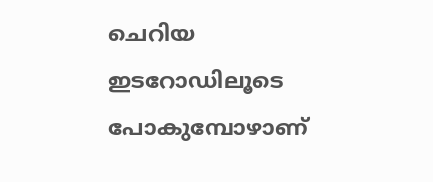ചെറിയ ഇടറോഡിലൂടെ പോകുമ്പോഴാണ്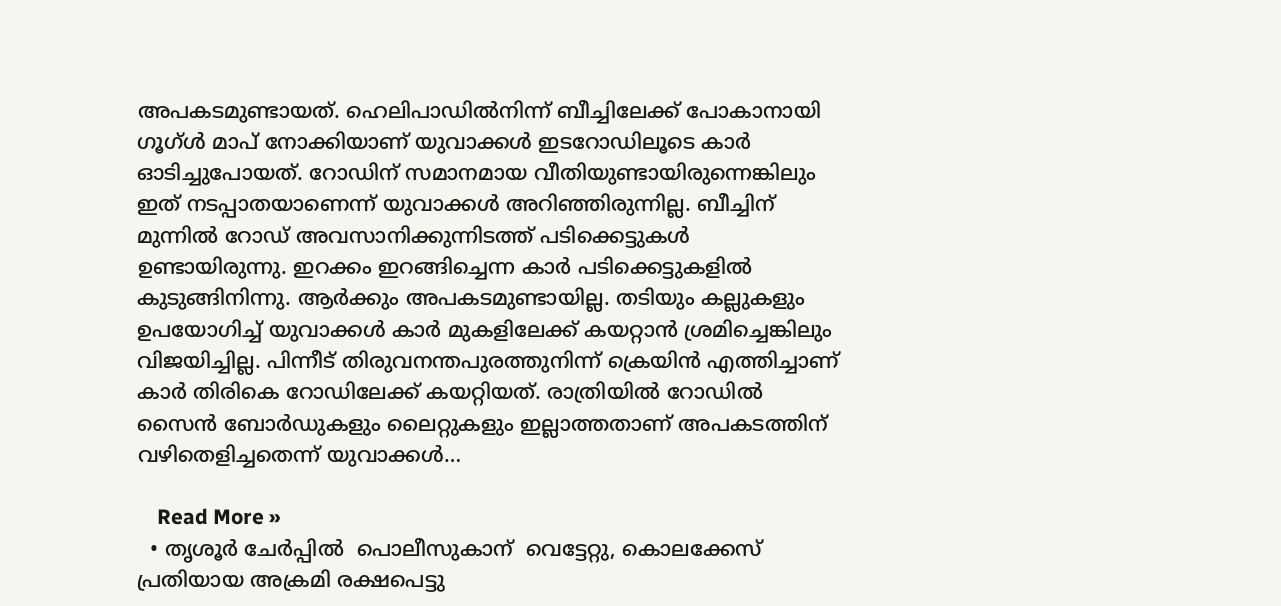അപകടമുണ്ടായത്. ഹെലിപാഡിൽനിന്ന് ബീച്ചിലേക്ക് പോകാനായി ഗൂഗ്ൾ മാപ് നോക്കിയാണ് യുവാക്കൾ ഇടറോഡിലൂടെ കാർ ഓടിച്ചുപോയത്. റോഡിന് സമാനമായ വീതിയുണ്ടായിരുന്നെങ്കിലും ഇത് നടപ്പാതയാണെന്ന് യുവാക്കൾ അറിഞ്ഞിരുന്നില്ല. ബീച്ചിന് മുന്നിൽ റോഡ് അവസാനിക്കുന്നിടത്ത് പടിക്കെട്ടുകൾ ഉണ്ടായിരുന്നു. ഇറക്കം ഇറങ്ങിച്ചെന്ന കാർ പടിക്കെട്ടുകളിൽ കുടുങ്ങിനിന്നു. ആർക്കും അപകടമുണ്ടായില്ല. തടിയും കല്ലുകളും ഉപയോഗിച്ച് യുവാക്കൾ കാർ മുകളിലേക്ക് കയറ്റാൻ ശ്രമിച്ചെങ്കിലും വിജയിച്ചില്ല. പിന്നീട് തിരുവനന്തപുരത്തുനിന്ന് ക്രെയിൻ എത്തിച്ചാണ് കാർ തിരികെ റോഡിലേക്ക് കയറ്റിയത്. രാത്രിയിൽ റോഡിൽ സൈൻ ബോർഡുകളും ലൈറ്റുകളും ഇല്ലാത്തതാണ് അപകടത്തിന് വഴിതെളിച്ചതെന്ന് യുവാക്കൾ…

    Read More »
  • തൃശൂർ ചേര്‍പ്പില്‍  പൊലീസുകാന്  വെട്ടേറ്റു, കൊലക്കേസ് പ്രതിയായ അക്രമി രക്ഷപെട്ടു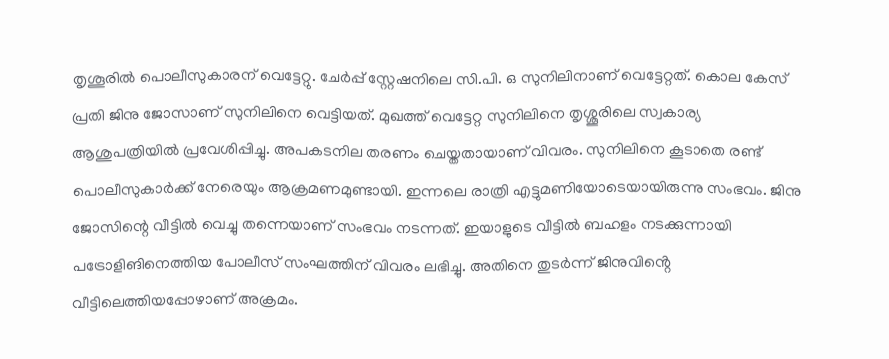തൃശൂരില്‍ പൊലീസുകാരന് വെട്ടേറ്റു. ചേര്‍പ്പ് സ്റ്റേഷനിലെ സി.പി. ഒ സുനിലിനാണ് വെട്ടേറ്റത്. കൊല കേസ് പ്രതി ജിനു ജോസാണ് സുനിലിനെ വെട്ടിയത്. മുഖത്ത് വെട്ടേറ്റ സുനിലിനെ തൃശ്ശൂരിലെ സ്വകാര്യ ആശുപത്രിയില്‍ പ്രവേശിപ്പിച്ചു. അപകടനില തരണം ചെയ്തതായാണ് വിവരം. സുനിലിനെ കൂടാതെ രണ്ട് പൊലീസുകാര്‍ക്ക് നേരെയും ആക്രമണമുണ്ടായി. ഇന്നലെ രാത്രി എട്ടുമണിയോടെയായിരുന്നു സംഭവം. ജിനു ജോസിന്റെ വീട്ടില്‍ വെച്ചു തന്നെയാണ് സംഭവം നടന്നത്. ഇയാളുടെ വീട്ടില്‍ ബഹളം നടക്കുന്നായി പട്രോളിങിനെത്തിയ പോലീസ് സംഘത്തിന് വിവരം ലഭിച്ചു. അതിനെ തുടര്‍ന്ന് ജിനുവിൻ്റെ വീട്ടിലെത്തിയപ്പോഴാണ് അക്രമം.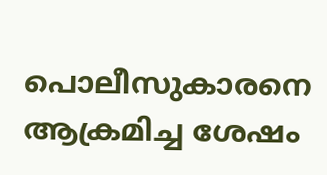പൊലീസുകാരനെ ആക്രമിച്ച ശേഷം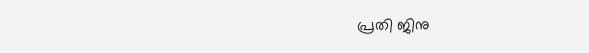പ്രതി ജിനു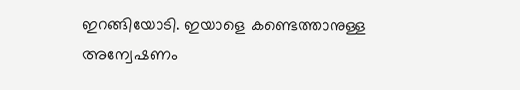ഇറങ്ങിയോടി. ഇയാളെ കണ്ടെത്താനുള്ള അന്വേഷണം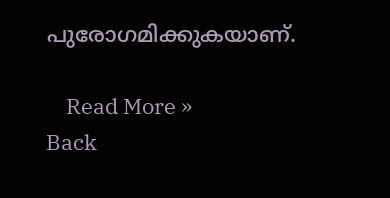പുരോഗമിക്കുകയാണ്.

    Read More »
Back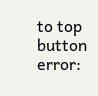to top button
error: